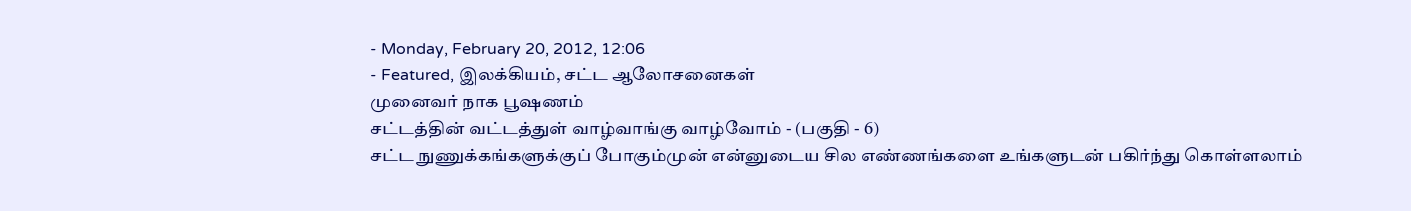- Monday, February 20, 2012, 12:06
- Featured, இலக்கியம், சட்ட ஆலோசனைகள்
முனைவர் நாக பூஷணம்
சட்டத்தின் வட்டத்துள் வாழ்வாங்கு வாழ்வோம் - (பகுதி - 6)
சட்ட நுணுக்கங்களுக்குப் போகும்முன் என்னுடைய சில எண்ணங்களை உங்களுடன் பகிர்ந்து கொள்ளலாம்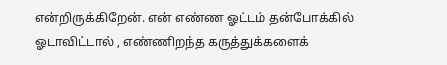என்றிருக்கிறேன். என் எண்ண ஓட்டம் தன்போக்கில் ஓடாவிட்டால் , எண்ணிறந்த கருத்துக்களைக்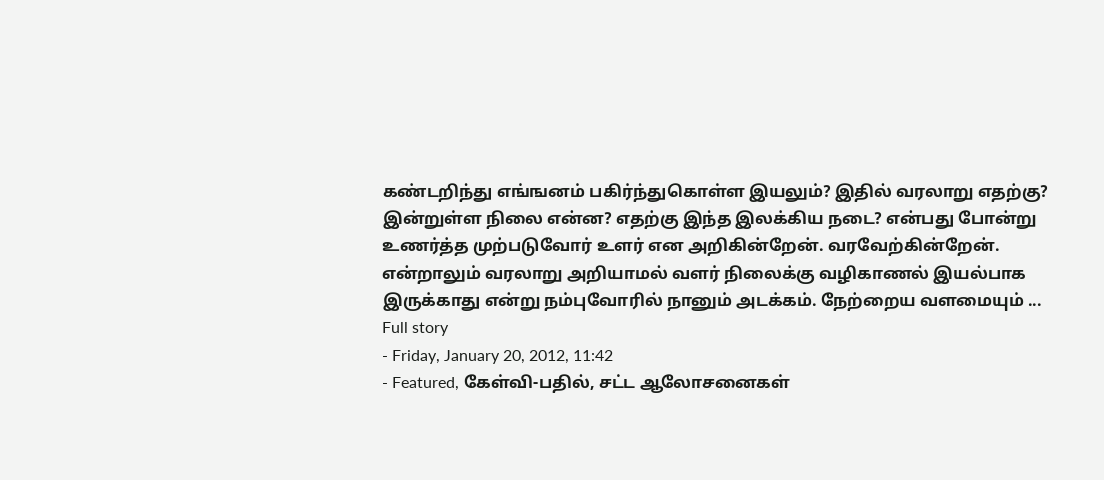கண்டறிந்து எங்ஙனம் பகிர்ந்துகொள்ள இயலும்? இதில் வரலாறு எதற்கு? இன்றுள்ள நிலை என்ன? எதற்கு இந்த இலக்கிய நடை? என்பது போன்று உணர்த்த முற்படுவோர் உளர் என அறிகின்றேன். வரவேற்கின்றேன். என்றாலும் வரலாறு அறியாமல் வளர் நிலைக்கு வழிகாணல் இயல்பாக இருக்காது என்று நம்புவோரில் நானும் அடக்கம். நேற்றைய வளமையும் ...
Full story
- Friday, January 20, 2012, 11:42
- Featured, கேள்வி-பதில், சட்ட ஆலோசனைகள்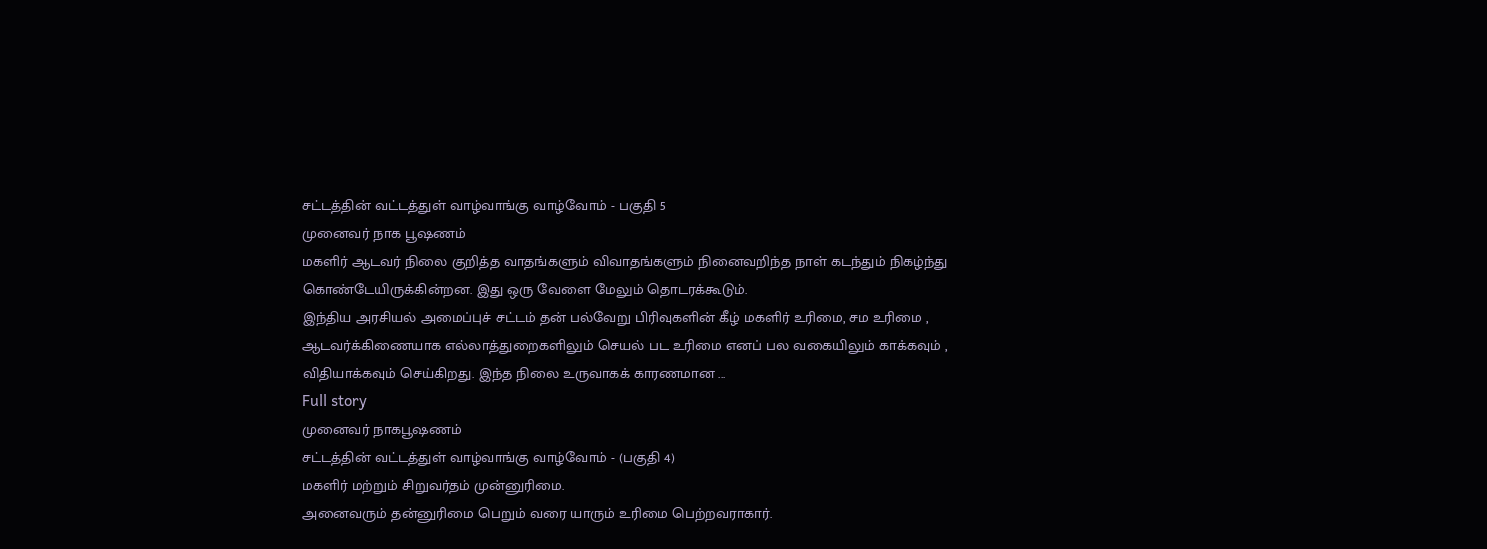சட்டத்தின் வட்டத்துள் வாழ்வாங்கு வாழ்வோம் - பகுதி 5
முனைவர் நாக பூஷணம்
மகளிர் ஆடவர் நிலை குறித்த வாதங்களும் விவாதங்களும் நினைவறிந்த நாள் கடந்தும் நிகழ்ந்து கொண்டேயிருக்கின்றன. இது ஒரு வேளை மேலும் தொடரக்கூடும்.
இந்திய அரசியல் அமைப்புச் சட்டம் தன் பல்வேறு பிரிவுகளின் கீழ் மகளிர் உரிமை, சம உரிமை , ஆடவர்க்கிணையாக எல்லாத்துறைகளிலும் செயல் பட உரிமை எனப் பல வகையிலும் காக்கவும் , விதியாக்கவும் செய்கிறது. இந்த நிலை உருவாகக் காரணமான ...
Full story
முனைவர் நாகபூஷணம்
சட்டத்தின் வட்டத்துள் வாழ்வாங்கு வாழ்வோம் - (பகுதி 4)
மகளிர் மற்றும் சிறுவர்தம் முன்னுரிமை.
அனைவரும் தன்னுரிமை பெறும் வரை யாரும் உரிமை பெற்றவராகார்.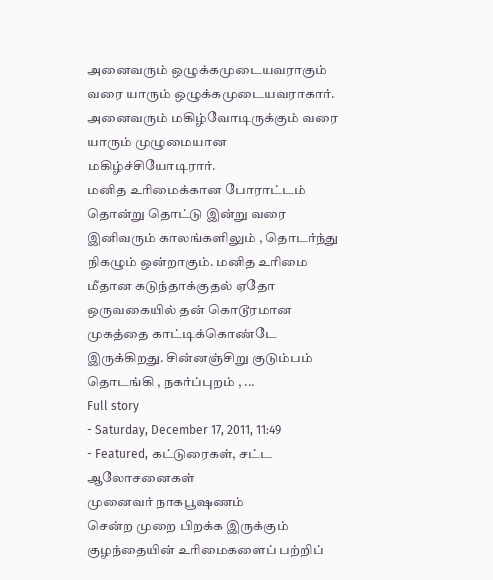அனைவரும் ஒழுக்கமுடையவராகும் வரை யாரும் ஒழுக்கமுடையவராகார்.
அனைவரும் மகிழ்வோடிருக்கும் வரை யாரும் முழுமையான மகிழ்ச்சியோடிரார்.
மனித உரிமைக்கான போராட்டம் தொன்று தொட்டு இன்று வரை இனிவரும் காலங்களிலும் , தொடர்ந்து நிகழும் ஒன்றாகும். மனித உரிமை மீதான கடுந்தாக்குதல் ஏதோ ஒருவகையில் தன் கொடூரமான முகத்தை காட்டிக்கொண்டே இருக்கிறது. சின்னஞ்சிறு குடும்பம் தொடங்கி , நகர்ப்புறம் , ...
Full story
- Saturday, December 17, 2011, 11:49
- Featured, கட்டுரைகள், சட்ட ஆலோசனைகள்
முனைவர் நாகபூஷணம்
சென்ற முறை பிறக்க இருக்கும் குழந்தையின் உரிமைகளைப் பற்றிப்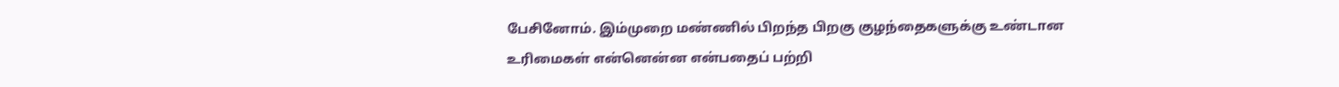பேசினோம். இம்முறை மண்ணில் பிறந்த பிறகு குழந்தைகளுக்கு உண்டான உரிமைகள் என்னென்ன என்பதைப் பற்றி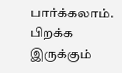பார்க்கலாம்.
பிறக்க இருக்கும்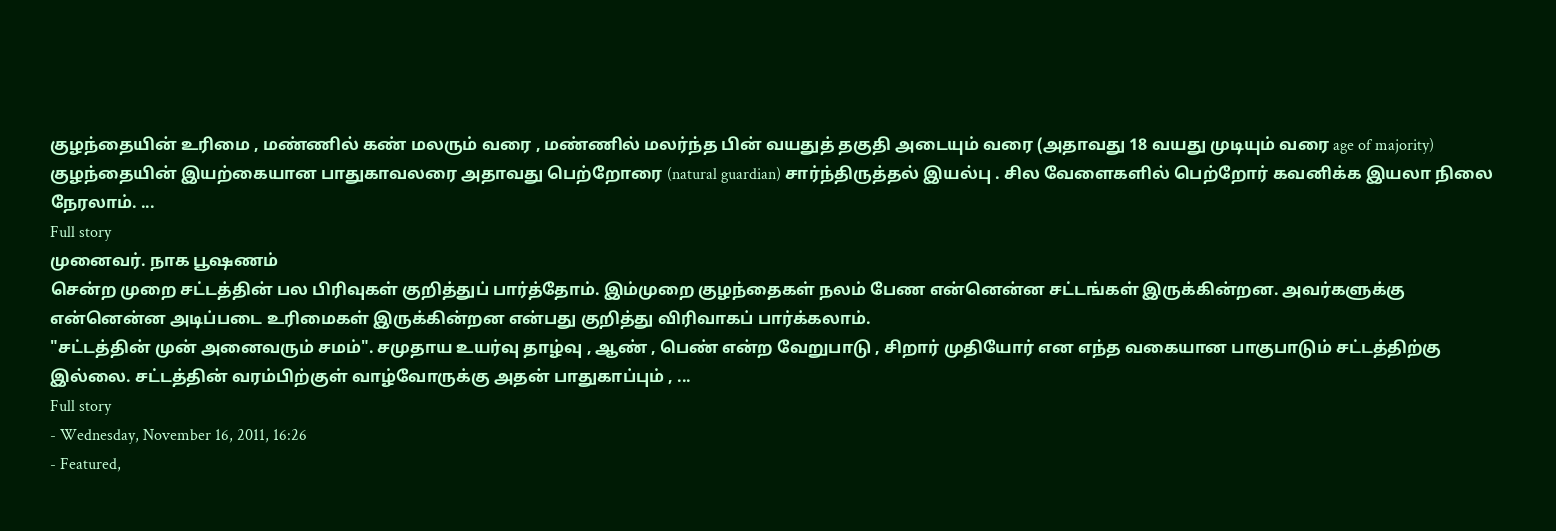குழந்தையின் உரிமை , மண்ணில் கண் மலரும் வரை , மண்ணில் மலர்ந்த பின் வயதுத் தகுதி அடையும் வரை (அதாவது 18 வயது முடியும் வரை age of majority) குழந்தையின் இயற்கையான பாதுகாவலரை அதாவது பெற்றோரை (natural guardian) சார்ந்திருத்தல் இயல்பு . சில வேளைகளில் பெற்றோர் கவனிக்க இயலா நிலை நேரலாம். ...
Full story
முனைவர். நாக பூஷணம்
சென்ற முறை சட்டத்தின் பல பிரிவுகள் குறித்துப் பார்த்தோம். இம்முறை குழந்தைகள் நலம் பேண என்னென்ன சட்டங்கள் இருக்கின்றன. அவர்களுக்கு என்னென்ன அடிப்படை உரிமைகள் இருக்கின்றன என்பது குறித்து விரிவாகப் பார்க்கலாம்.
"சட்டத்தின் முன் அனைவரும் சமம்". சமுதாய உயர்வு தாழ்வு , ஆண் , பெண் என்ற வேறுபாடு , சிறார் முதியோர் என எந்த வகையான பாகுபாடும் சட்டத்திற்கு இல்லை. சட்டத்தின் வரம்பிற்குள் வாழ்வோருக்கு அதன் பாதுகாப்பும் , ...
Full story
- Wednesday, November 16, 2011, 16:26
- Featured,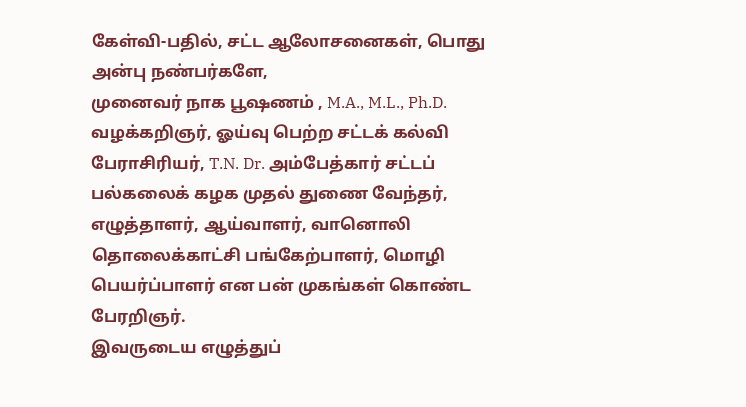கேள்வி-பதில், சட்ட ஆலோசனைகள், பொது
அன்பு நண்பர்களே,
முனைவர் நாக பூஷணம் , M.A., M.L., Ph.D. வழக்கறிஞர், ஓய்வு பெற்ற சட்டக் கல்வி பேராசிரியர், T.N. Dr. அம்பேத்கார் சட்டப் பல்கலைக் கழக முதல் துணை வேந்தர், எழுத்தாளர், ஆய்வாளர், வானொலி தொலைக்காட்சி பங்கேற்பாளர், மொழி பெயர்ப்பாளர் என பன் முகங்கள் கொண்ட பேரறிஞர்.
இவருடைய எழுத்துப்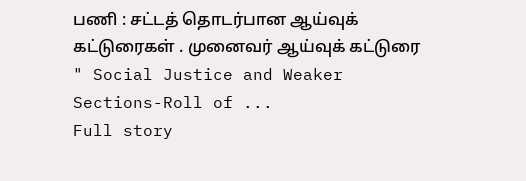பணி : சட்டத் தொடர்பான ஆய்வுக் கட்டுரைகள் . முனைவர் ஆய்வுக் கட்டுரை " Social Justice and Weaker Sections-Roll of ...
Full story